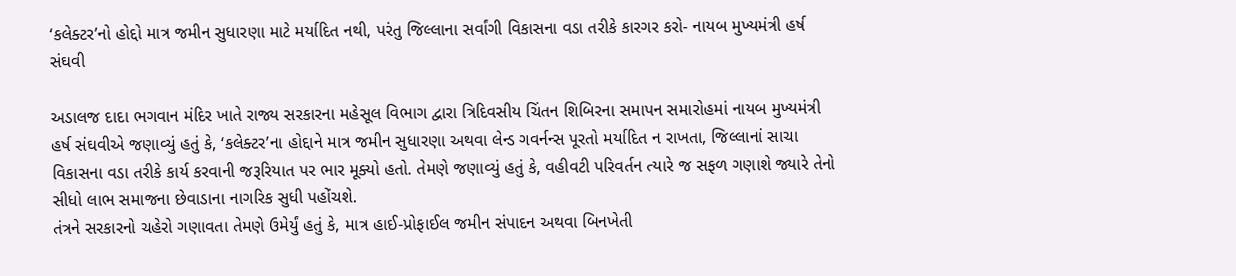‘કલેક્ટર’નો હોદ્દો માત્ર જમીન સુધારણા માટે મર્યાદિત નથી, પરંતુ જિલ્લાના સર્વાંગી વિકાસના વડા તરીકે કારગર કરો- નાયબ મુખ્યમંત્રી હર્ષ સંઘવી

અડાલજ દાદા ભગવાન મંદિર ખાતે રાજ્ય સરકારના મહેસૂલ વિભાગ દ્વારા ત્રિદિવસીય ચિંતન શિબિરના સમાપન સમારોહમાં નાયબ મુખ્યમંત્રી હર્ષ સંઘવીએ જણાવ્યું હતું કે, ‘કલેક્ટર’ના હોદ્દાને માત્ર જમીન સુધારણા અથવા લેન્ડ ગવર્નન્સ પૂરતો મર્યાદિત ન રાખતા, જિલ્લાનાં સાચા વિકાસના વડા તરીકે કાર્ય કરવાની જરૂરિયાત પર ભાર મૂક્યો હતો. તેમણે જણાવ્યું હતું કે, વહીવટી પરિવર્તન ત્યારે જ સફળ ગણાશે જ્યારે તેનો સીધો લાભ સમાજના છેવાડાના નાગરિક સુધી પહોંચશે.
તંત્રને સરકારનો ચહેરો ગણાવતા તેમણે ઉમેર્યું હતું કે, માત્ર હાઈ-પ્રોફાઈલ જમીન સંપાદન અથવા બિનખેતી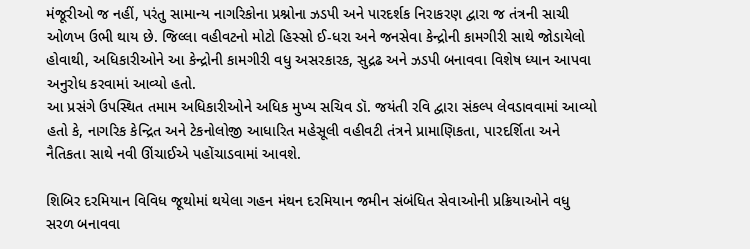મંજૂરીઓ જ નહીં, પરંતુ સામાન્ય નાગરિકોના પ્રશ્નોના ઝડપી અને પારદર્શક નિરાકરણ દ્વારા જ તંત્રની સાચી ઓળખ ઉભી થાય છે. જિલ્લા વહીવટનો મોટો હિસ્સો ઈ-ધરા અને જનસેવા કેન્દ્રોની કામગીરી સાથે જોડાયેલો હોવાથી, અધિકારીઓને આ કેન્દ્રોની કામગીરી વધુ અસરકારક, સુદ્રઢ અને ઝડપી બનાવવા વિશેષ ધ્યાન આપવા અનુરોધ કરવામાં આવ્યો હતો.
આ પ્રસંગે ઉપસ્થિત તમામ અધિકારીઓને અધિક મુખ્ય સચિવ ડૉ. જયંતી રવિ દ્વારા સંકલ્પ લેવડાવવામાં આવ્યો હતો કે, નાગરિક કેન્દ્રિત અને ટેકનોલોજી આધારિત મહેસૂલી વહીવટી તંત્રને પ્રામાણિકતા, પારદર્શિતા અને નૈતિકતા સાથે નવી ઊંચાઈએ પહોંચાડવામાં આવશે.

શિબિર દરમિયાન વિવિધ જૂથોમાં થયેલા ગહન મંથન દરમિયાન જમીન સંબંધિત સેવાઓની પ્રક્રિયાઓને વધુ સરળ બનાવવા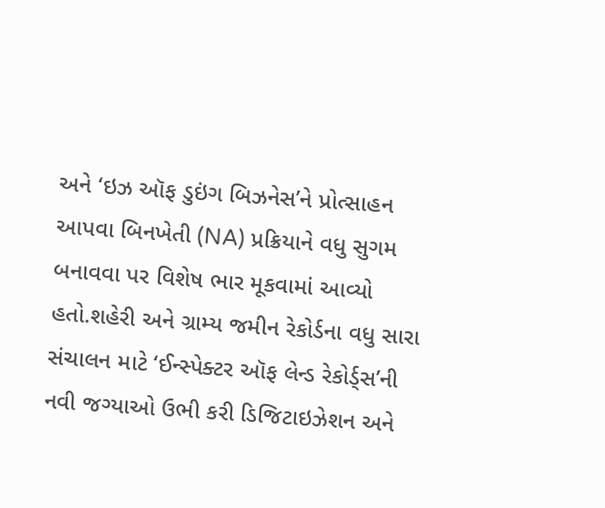અને ‘ઇઝ ઑફ ડુઇંગ બિઝનેસ’ને પ્રોત્સાહન આપવા બિનખેતી (NA) પ્રક્રિયાને વધુ સુગમ બનાવવા પર વિશેષ ભાર મૂકવામાં આવ્યો હતો.શહેરી અને ગ્રામ્ય જમીન રેકોર્ડના વધુ સારા સંચાલન માટે ‘ઈન્સ્પેક્ટર ઑફ લેન્ડ રેકોર્ડ્સ’ની નવી જગ્યાઓ ઉભી કરી ડિજિટાઇઝેશન અને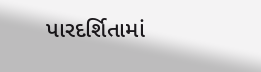પારદર્શિતામાં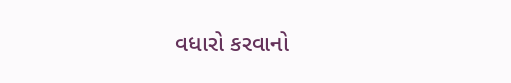વધારો કરવાનો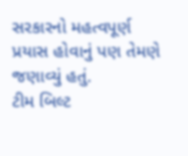સરકારનો મહત્વપૂર્ણ પ્રયાસ હોવાનું પણ તેમણે જણાવ્યું હતું.
ટીમ બિલ્ટ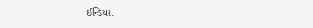ઈન્ડિયા.